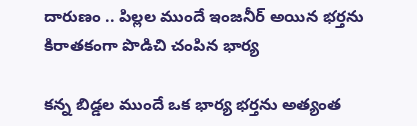దారుణం .. పిల్లల ముందే ఇంజనీర్ అయిన భర్తను కిరాతకంగా పొడిచి చంపిన భార్య

కన్న బిడ్డల ముందే ఒక భార్య భర్తను అత్యంత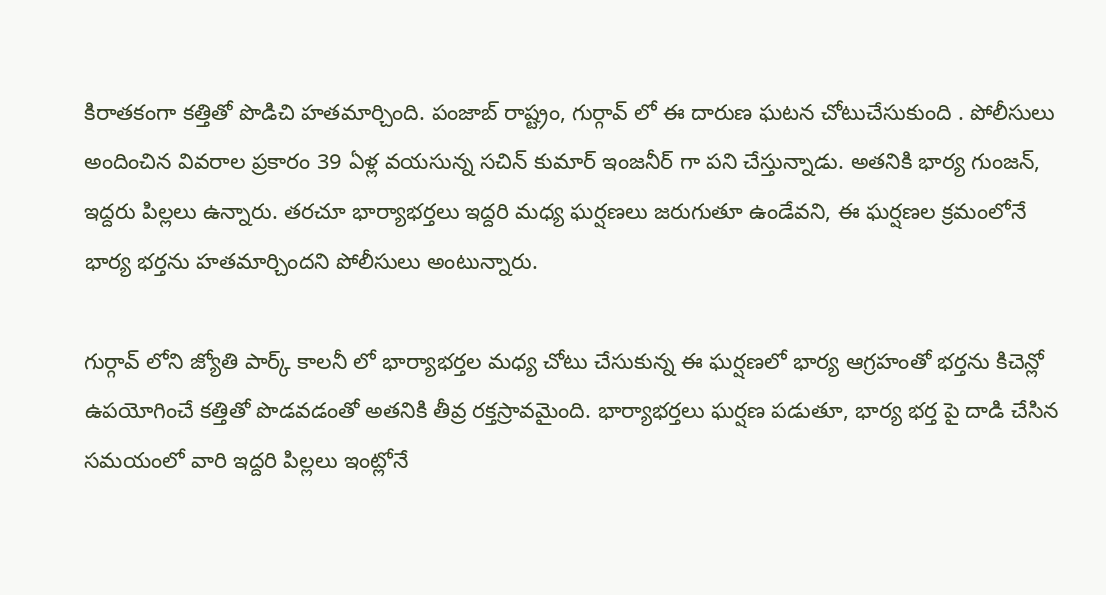కిరాతకంగా కత్తితో పొడిచి హతమార్చింది. పంజాబ్ రాష్ట్రం, గుర్గావ్ లో ఈ దారుణ ఘటన చోటుచేసుకుంది . పోలీసులు అందించిన వివరాల ప్రకారం 39 ఏళ్ల వయసున్న సచిన్ కుమార్ ఇంజనీర్ గా పని చేస్తున్నాడు. అతనికి భార్య గుంజన్, ఇద్దరు పిల్లలు ఉన్నారు. తరచూ భార్యాభర్తలు ఇద్దరి మధ్య ఘర్షణలు జరుగుతూ ఉండేవని, ఈ ఘర్షణల క్రమంలోనే భార్య భర్తను హతమార్చిందని పోలీసులు అంటున్నారు.

గుర్గావ్ లోని జ్యోతి పార్క్ కాలనీ లో భార్యాభర్తల మధ్య చోటు చేసుకున్న ఈ ఘర్షణలో భార్య ఆగ్రహంతో భర్తను కిచెన్లో ఉపయోగించే కత్తితో పొడవడంతో అతనికి తీవ్ర రక్తస్రావమైంది. భార్యాభర్తలు ఘర్షణ పడుతూ, భార్య భర్త పై దాడి చేసిన సమయంలో వారి ఇద్దరి పిల్లలు ఇంట్లోనే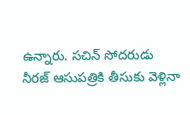ఉన్నారు. సచిన్ సోదరుడు నీరజ్ ఆసుపత్రికి తీసుకు వెళ్లినా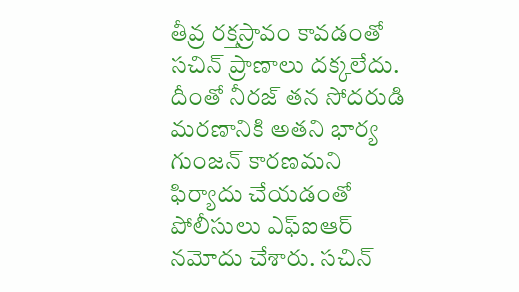తీవ్ర రక్తస్రావం కావడంతో సచిన్ ప్రాణాలు దక్కలేదు. దీంతో నీరజ్ తన సోదరుడి మరణానికి అతని భార్య గుంజన్ కారణమని ఫిర్యాదు చేయడంతో పోలీసులు ఎఫ్ఐఆర్ నమోదు చేశారు. సచిన్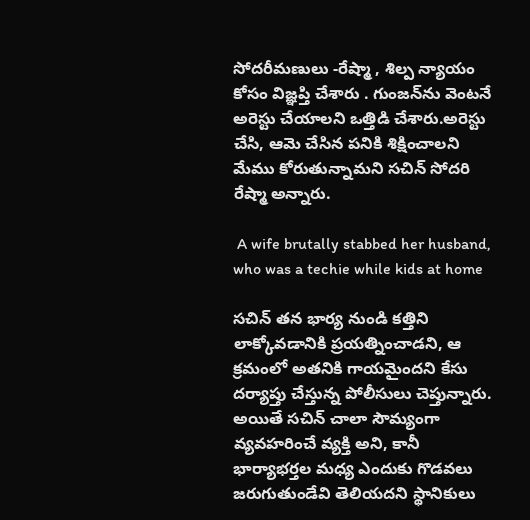సోదరీమణులు -రేష్మా , శిల్ప న్యాయం కోసం విజ్ఞప్తి చేశారు . గుంజన్‌ను వెంటనే అరెస్టు చేయాలని ఒత్తిడి చేశారు.అరెస్టు చేసి, ఆమె చేసిన పనికి శిక్షించాలని మేము కోరుతున్నామని సచిన్ సోదరి రేష్మా అన్నారు.

 A wife brutally stabbed her husband, who was a techie while kids at home

సచిన్ తన భార్య నుండి కత్తిని లాక్కోవడానికి ప్రయత్నించాడని, ఆ క్రమంలో అతనికి గాయమైందని కేసు దర్యాప్తు చేస్తున్న పోలీసులు చెప్తున్నారు. అయితే సచిన్ చాలా సౌమ్యంగా వ్యవహరించే వ్యక్తి అని, కానీ భార్యాభర్తల మధ్య ఎందుకు గొడవలు జరుగుతుండేవి తెలియదని స్థానికులు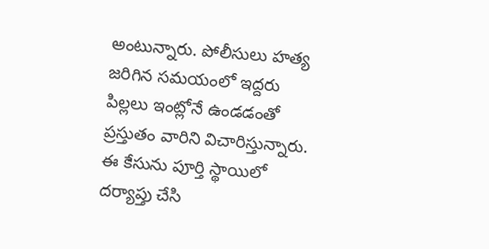అంటున్నారు. పోలీసులు హత్య జరిగిన సమయంలో ఇద్దరు పిల్లలు ఇంట్లోనే ఉండడంతో ప్రస్తుతం వారిని విచారిస్తున్నారు. ఈ కేసును పూర్తి స్థాయిలో దర్యాప్తు చేసి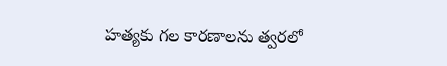హత్యకు గల కారణాలను త్వరలో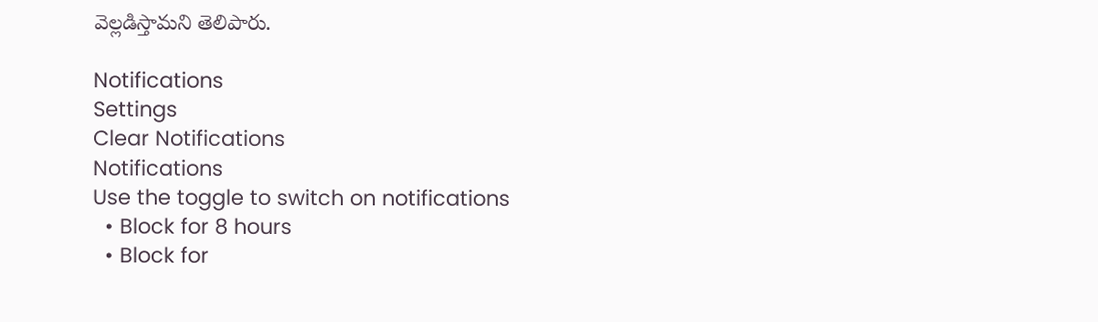వెల్లడిస్తామని తెలిపారు.

Notifications
Settings
Clear Notifications
Notifications
Use the toggle to switch on notifications
  • Block for 8 hours
  • Block for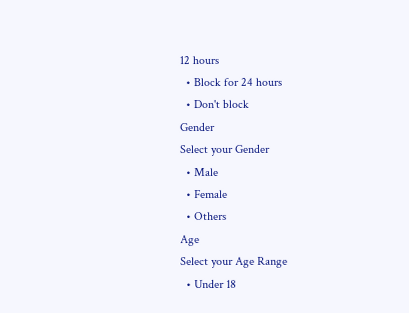12 hours
  • Block for 24 hours
  • Don't block
Gender
Select your Gender
  • Male
  • Female
  • Others
Age
Select your Age Range
  • Under 18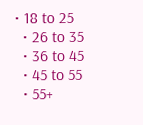• 18 to 25
  • 26 to 35
  • 36 to 45
  • 45 to 55
  • 55+